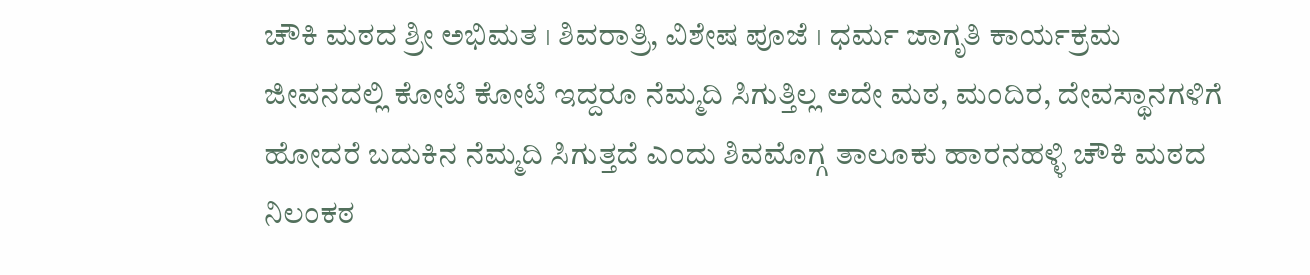ಚೌಕಿ ಮಠದ ಶ್ರೀ ಅಭಿಮತ । ಶಿವರಾತ್ರಿ, ವಿಶೇಷ ಪೂಜೆ । ಧರ್ಮ ಜಾಗೃತಿ ಕಾರ್ಯಕ್ರಮ
ಜೀವನದಲ್ಲಿ ಕೋಟಿ ಕೋಟಿ ಇದ್ದರೂ ನೆಮ್ಮದಿ ಸಿಗುತ್ತಿಲ್ಲ ಅದೇ ಮಠ, ಮಂದಿರ, ದೇವಸ್ಥಾನಗಳಿಗೆ ಹೋದರೆ ಬದುಕಿನ ನೆಮ್ಮದಿ ಸಿಗುತ್ತದೆ ಎಂದು ಶಿವಮೊಗ್ಗ ತಾಲೂಕು ಹಾರನಹಳ್ಳಿ ಚೌಕಿ ಮಠದ ನಿಲಂಕಠ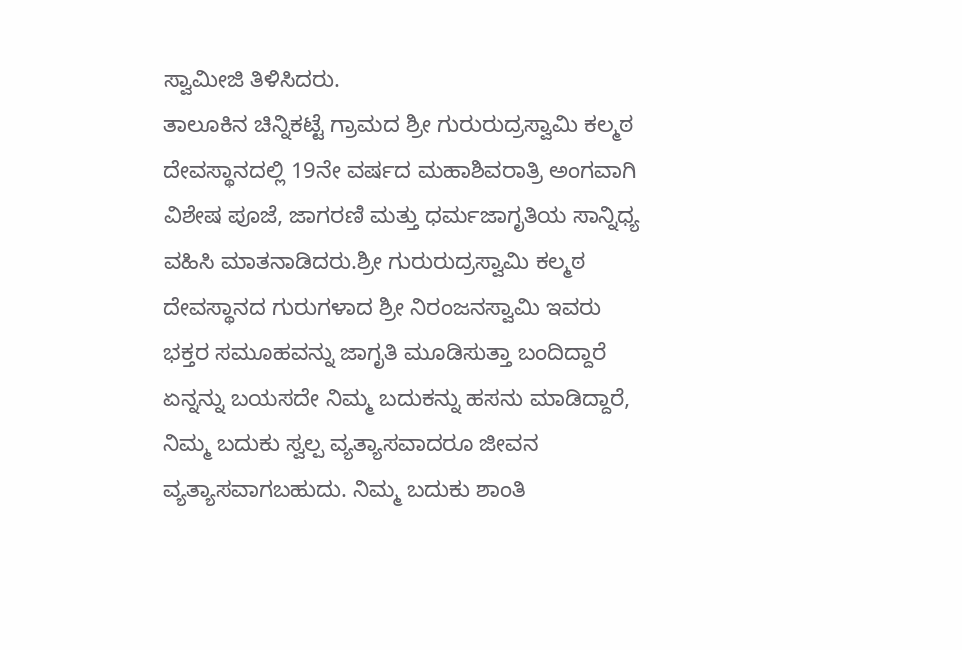ಸ್ವಾಮೀಜಿ ತಿಳಿಸಿದರು.
ತಾಲೂಕಿನ ಚಿನ್ನಿಕಟ್ಟೆ ಗ್ರಾಮದ ಶ್ರೀ ಗುರುರುದ್ರಸ್ವಾಮಿ ಕಲ್ಮಠ ದೇವಸ್ಥಾನದಲ್ಲಿ 19ನೇ ವರ್ಷದ ಮಹಾಶಿವರಾತ್ರಿ ಅಂಗವಾಗಿ ವಿಶೇಷ ಪೂಜೆ, ಜಾಗರಣಿ ಮತ್ತು ಧರ್ಮಜಾಗೃತಿಯ ಸಾನ್ನಿಧ್ಯ ವಹಿಸಿ ಮಾತನಾಡಿದರು.ಶ್ರೀ ಗುರುರುದ್ರಸ್ವಾಮಿ ಕಲ್ಮಠ ದೇವಸ್ಥಾನದ ಗುರುಗಳಾದ ಶ್ರೀ ನಿರಂಜನಸ್ವಾಮಿ ಇವರು ಭಕ್ತರ ಸಮೂಹವನ್ನು ಜಾಗೃತಿ ಮೂಡಿಸುತ್ತಾ ಬಂದಿದ್ದಾರೆ ಏನ್ನನ್ನು ಬಯಸದೇ ನಿಮ್ಮ ಬದುಕನ್ನು ಹಸನು ಮಾಡಿದ್ದಾರೆ, ನಿಮ್ಮ ಬದುಕು ಸ್ವಲ್ಪ ವ್ಯತ್ಯಾಸವಾದರೂ ಜೀವನ ವ್ಯತ್ಯಾಸವಾಗಬಹುದು. ನಿಮ್ಮ ಬದುಕು ಶಾಂತಿ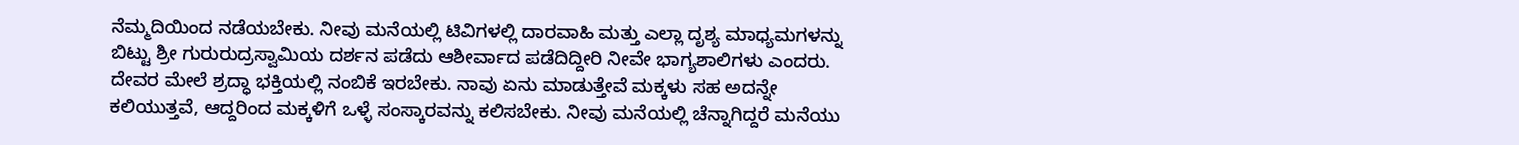ನೆಮ್ಮದಿಯಿಂದ ನಡೆಯಬೇಕು. ನೀವು ಮನೆಯಲ್ಲಿ ಟಿವಿಗಳಲ್ಲಿ ದಾರವಾಹಿ ಮತ್ತು ಎಲ್ಲಾ ದೃಶ್ಯ ಮಾಧ್ಯಮಗಳನ್ನು ಬಿಟ್ಟು ಶ್ರೀ ಗುರುರುದ್ರಸ್ವಾಮಿಯ ದರ್ಶನ ಪಡೆದು ಆಶೀರ್ವಾದ ಪಡೆದಿದ್ದೀರಿ ನೀವೇ ಭಾಗ್ಯಶಾಲಿಗಳು ಎಂದರು.
ದೇವರ ಮೇಲೆ ಶ್ರದ್ಧಾ ಭಕ್ತಿಯಲ್ಲಿ ನಂಬಿಕೆ ಇರಬೇಕು. ನಾವು ಏನು ಮಾಡುತ್ತೇವೆ ಮಕ್ಕಳು ಸಹ ಅದನ್ನೇ ಕಲಿಯುತ್ತವೆ, ಆದ್ದರಿಂದ ಮಕ್ಕಳಿಗೆ ಒಳ್ಳೆ ಸಂಸ್ಕಾರವನ್ನು ಕಲಿಸಬೇಕು. ನೀವು ಮನೆಯಲ್ಲಿ ಚೆನ್ನಾಗಿದ್ದರೆ ಮನೆಯು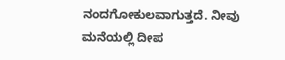ನಂದಗೋಕುಲವಾಗುತ್ತದೆ. ನೀವು ಮನೆಯಲ್ಲಿ ದೀಪ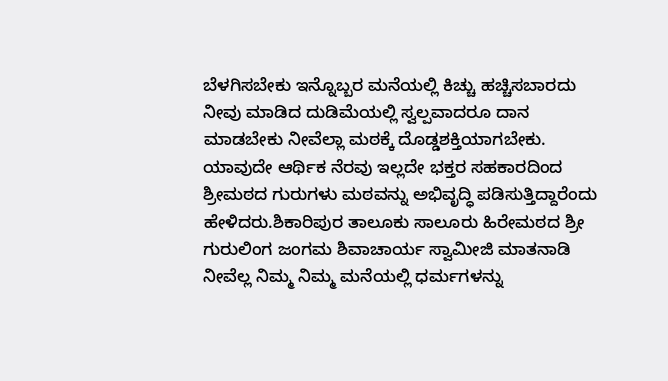ಬೆಳಗಿಸಬೇಕು ಇನ್ನೊಬ್ಬರ ಮನೆಯಲ್ಲಿ ಕಿಚ್ಚು ಹಚ್ಚಿಸಬಾರದು ನೀವು ಮಾಡಿದ ದುಡಿಮೆಯಲ್ಲಿ ಸ್ವಲ್ಪವಾದರೂ ದಾನ ಮಾಡಬೇಕು ನೀವೆಲ್ಲಾ ಮಠಕ್ಕೆ ದೊಡ್ಡಶಕ್ತಿಯಾಗಬೇಕು. ಯಾವುದೇ ಆರ್ಥಿಕ ನೆರವು ಇಲ್ಲದೇ ಭಕ್ತರ ಸಹಕಾರದಿಂದ ಶ್ರೀಮಠದ ಗುರುಗಳು ಮಠವನ್ನು ಅಭಿವೃದ್ಧಿ ಪಡಿಸುತ್ತಿದ್ದಾರೆಂದು ಹೇಳಿದರು.ಶಿಕಾರಿಪುರ ತಾಲೂಕು ಸಾಲೂರು ಹಿರೇಮಠದ ಶ್ರೀ ಗುರುಲಿಂಗ ಜಂಗಮ ಶಿವಾಚಾರ್ಯ ಸ್ವಾಮೀಜಿ ಮಾತನಾಡಿ ನೀವೆಲ್ಲ ನಿಮ್ಮ ನಿಮ್ಮ ಮನೆಯಲ್ಲಿ ಧರ್ಮಗಳನ್ನು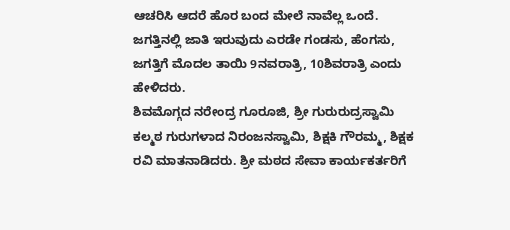ಆಚರಿಸಿ ಆದರೆ ಹೊರ ಬಂದ ಮೇಲೆ ನಾವೆಲ್ಲ ಒಂದೆ. ಜಗತ್ತಿನಲ್ಲಿ ಜಾತಿ ಇರುವುದು ಎರಡೇ ಗಂಡಸು, ಹೆಂಗಸು, ಜಗತ್ತಿಗೆ ಮೊದಲ ತಾಯಿ 9ನವರಾತ್ರಿ, 10ಶಿವರಾತ್ರಿ ಎಂದು ಹೇಳಿದರು.
ಶಿವಮೊಗ್ಗದ ನರೇಂದ್ರ ಗೂರೂಜಿ, ಶ್ರೀ ಗುರುರುದ್ರಸ್ವಾಮಿ ಕಲ್ಮಠ ಗುರುಗಳಾದ ನಿರಂಜನಸ್ವಾಮಿ, ಶಿಕ್ಷಕಿ ಗೌರಮ್ಮ, ಶಿಕ್ಷಕ ರವಿ ಮಾತನಾಡಿದರು. ಶ್ರೀ ಮಠದ ಸೇವಾ ಕಾರ್ಯಕರ್ತರಿಗೆ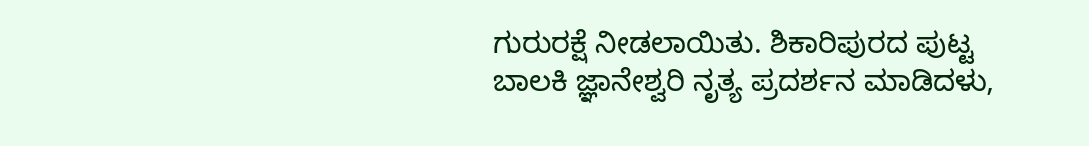ಗುರುರಕ್ಷೆ ನೀಡಲಾಯಿತು. ಶಿಕಾರಿಪುರದ ಪುಟ್ಟ ಬಾಲಕಿ ಜ್ಞಾನೇಶ್ವರಿ ನೃತ್ಯ ಪ್ರದರ್ಶನ ಮಾಡಿದಳು,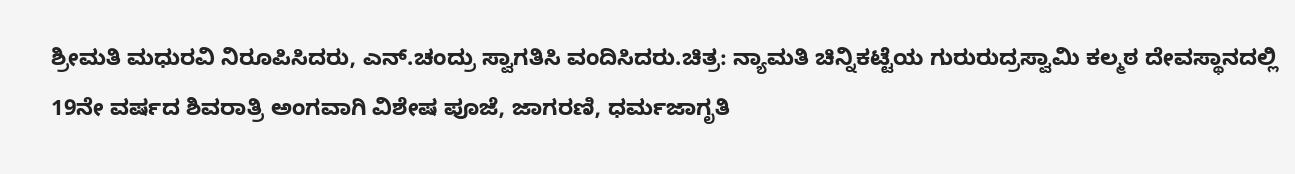ಶ್ರೀಮತಿ ಮಧುರವಿ ನಿರೂಪಿಸಿದರು, ಎನ್.ಚಂದ್ರು ಸ್ವಾಗತಿಸಿ ವಂದಿಸಿದರು.ಚಿತ್ರ: ನ್ಯಾಮತಿ ಚಿನ್ನಿಕಟ್ಟೆಯ ಗುರುರುದ್ರಸ್ವಾಮಿ ಕಲ್ಮಠ ದೇವಸ್ಥಾನದಲ್ಲಿ 19ನೇ ವರ್ಷದ ಶಿವರಾತ್ರಿ ಅಂಗವಾಗಿ ವಿಶೇಷ ಪೂಜೆ, ಜಾಗರಣಿ, ಧರ್ಮಜಾಗೃತಿ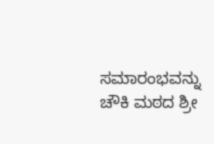ಸಮಾರಂಭವನ್ನು ಚೌಕಿ ಮಠದ ಶ್ರೀ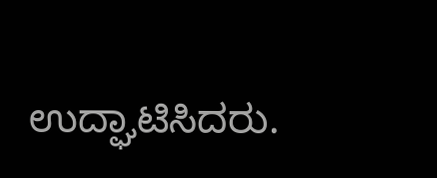ಉದ್ಘಾಟಿಸಿದರು.